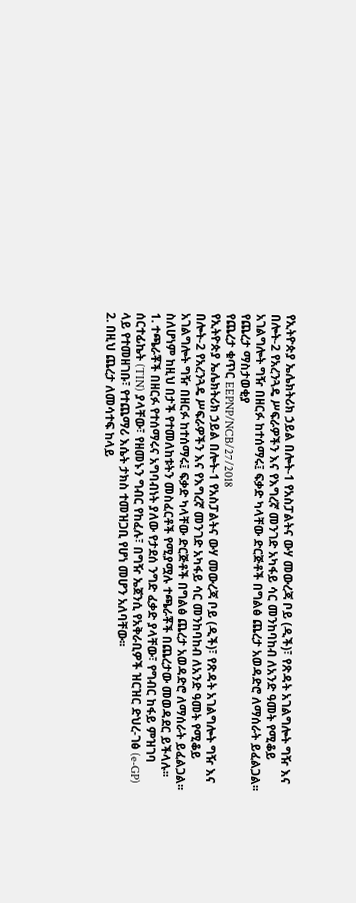የኢትዮጵያ ኤሌክትሪክ ኃይል በሎት-1 የአስፓልትና ውሃ መውረጃ ቦይ (ዲች)፣ የጽዳት አገልግሎት ግዥ እና በሎት-2 የአረንጓዴ ሥፍራዎችን እና የእግረኛ መንገድ አካፋይ ሳር መንከባከብ ለአንድ ዓመት የሚቆይ አገልግሎት ግዥ በዘርፉ ከተሰማሩ፤ ፍቃድ ካላቸው ድርጅቶች በግልፅ ጨረታ አወዳድሮ ለማሰራት ይፈልጋል፡፡
የጨረታ ማስታወቂያ
የጨረታ ቁጥር EEPNP/NCB/27/2018
የኢትዮጵያ ኤሌክትሪክ ኃይል በሎት-1 የአስፓልትና ውሃ መውረጃ ቦይ (ዲች)፣ የጽዳት አገልግሎት ግዥ እና በሎት-2 የአረንጓዴ ሥፍራዎችን እና የእግረኛ መንገድ አካፋይ ሳር መንከባከብ ለአንድ ዓመት የሚቆይ አገልግሎት ግዥ በዘርፉ ከተሰማሩ፤ ፍቃድ ካላቸው ድርጅቶች በግልፅ ጨረታ አወዳድሮ ለማሰራት ይፈልጋል፡፡ ስለሆነም ከዚህ በታች የተመለከቱትን መስፈርቶች የሚያሟሉ ተጫራቾች በጨረታው መወዳደር ይችላሉ፡፡
1. ተጫራቾች በዘርፉ የተሰማሩና አግባብነት ያለው የታደሰ ንግድ ፈቃድ ያላቸው፣ የግብር ከፋይ ምዝገባ ሰርተፊኬት (TIN) ያላቸው፣ የዘመኑን ግብር የከፈሉ፣ በግዥ ኤጀንሲ የአቅራቢዎች ዝርዝር ድህረ-ገፅ (e-GP) ላይ የተመዘገቡ፣ የተጨማሪ እሴት ታክስ ተመዝጋቢ የሆነ መሆን አለባቸው፡፡
2. በዚህ ጨረታ ለመሳተፍ ከላይ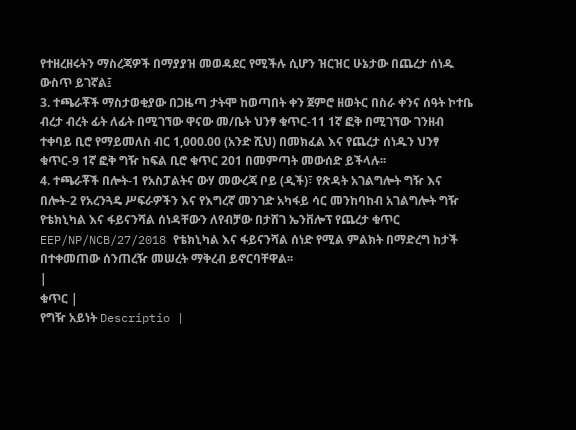የተዘረዘሩትን ማስረጃዎች በማያያዝ መወዳደር የሚችሉ ሲሆን ዝርዝር ሁኔታው በጨረታ ሰነዱ ውስጥ ይገኛል፤
3. ተጫራቾች ማስታወቂያው በጋዜጣ ታትሞ ከወጣበት ቀን ጀምሮ ዘወትር በስራ ቀንና ሰዓት ኮተቤ ብረታ ብረት ፊት ለፊት በሚገኘው ዋናው መ/ቤት ህንፃ ቁጥር-11 1ኛ ፎቅ በሚገኘው ገንዘብ ተቀባይ ቢሮ የማይመለስ ብር 1,000.00 (አንድ ሺህ) በመክፈል እና የጨረታ ሰነዱን ህንፃ ቁጥር-9 1ኛ ፎቅ ግዥ ከፍል ቢሮ ቁጥር 201 በመምጣት መውሰድ ይችላሉ፡፡
4. ተጫራቾች በሎት-1 የአስፓልትና ውሃ መውረጃ ቦይ (ዲች)፣ የጽዳት አገልግሎት ግዥ እና በሎት-2 የአረንጓዴ ሥፍራዎችን እና የእግረኛ መንገድ አካፋይ ሳር መንከባከብ አገልግሎት ግዥ የቴክኒካል እና ፋይናንሻል ሰነዳቸውን ለየብቻው በታሸገ ኤንቨሎፕ የጨረታ ቁጥር EEP/NP/NCB/27/2018 የቴክኒካል እና ፋይናንሻል ሰነድ የሚል ምልክት በማድረግ ከታች በተቀመጠው ሰንጠረዥ መሠረት ማቅረብ ይኖርባቸዋል፡፡
|
ቁጥር |
የግዥ አይነት Descriptio |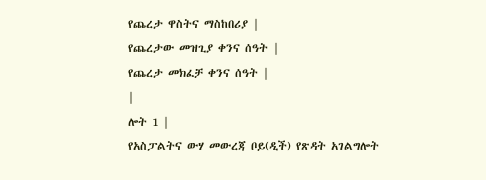የጨረታ ዋስትና ማስከበሪያ |
የጨረታው መዝጊያ ቀንና ሰዓት |
የጨረታ መክፈቻ ቀንና ሰዓት |
|
ሎት 1 |
የአስፓልትና ውሃ መውረጃ ቦይ(ዲች) የጽዳት አገልግሎት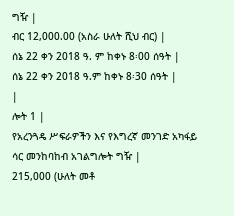ግዥ |
ብር 12,000.00 (አስራ ሁለት ሺህ ብር) |
ሰኔ 22 ቀን 2018 ዓ. ም ከቀኑ 8፡00 ሰዓት |
ሰኔ 22 ቀን 2018 ዓ.ም ከቀኑ 8፡30 ሰዓት |
|
ሎት 1 |
የአረንጓዴ ሥፍራዎችን እና የእግረኛ መንገድ አካፋይ ሳር መንከባከብ አገልግሎት ግዥ |
215,000 (ሁለት መቶ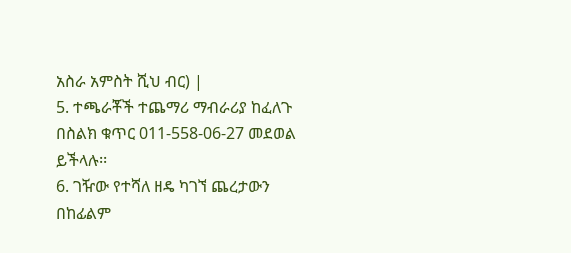አስራ አምስት ሺህ ብር) |
5. ተጫራቾች ተጨማሪ ማብራሪያ ከፈለጉ በስልክ ቁጥር 011-558-06-27 መደወል ይችላሉ፡፡
6. ገዥው የተሻለ ዘዴ ካገኘ ጨረታውን በከፊልም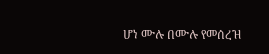ሆነ ሙሉ በሙሉ የመሰረዝ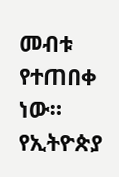መብቱ የተጠበቀ ነው።
የኢትዮጵያ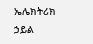ኤሌክትሪክ ኃይል